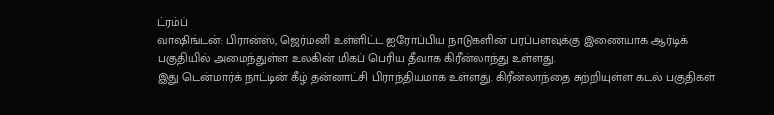ட்ரம்ப்
வாஷிங்டன்: பிரான்ஸ், ஜெர்மனி உள்ளிட்ட ஐரோப்பிய நாடுகளின் பரப்பளவுக்கு இணையாக ஆர்டிக் பகுதியில் அமைந்துள்ள உலகின் மிகப் பெரிய தீவாக கிரீன்லாந்து உள்ளது.
இது டென்மார்க் நாட்டின் கீழ் தன்னாட்சி பிராந்தியமாக உள்ளது. கிரீன்லாந்தை சுற்றியுள்ள கடல் பகுதிகள்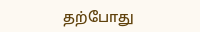தற்போது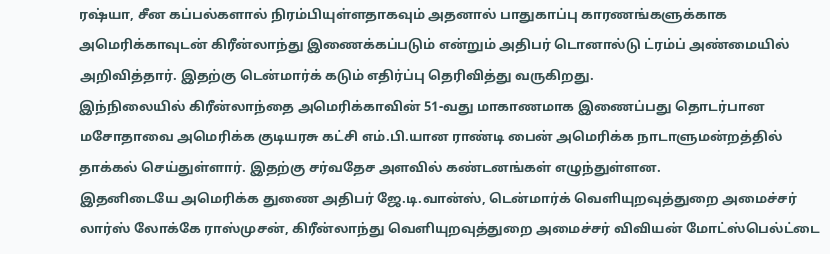ரஷ்யா, சீன கப்பல்களால் நிரம்பியுள்ளதாகவும் அதனால் பாதுகாப்பு காரணங்களுக்காக அமெரிக்காவுடன் கிரீன்லாந்து இணைக்கப்படும் என்றும் அதிபர் டொனால்டு ட்ரம்ப் அண்மையில் அறிவித்தார். இதற்கு டென்மார்க் கடும் எதிர்ப்பு தெரிவித்து வருகிறது.
இந்நிலையில் கிரீன்லாந்தை அமெரிக்காவின் 51-வது மாகாணமாக இணைப்பது தொடர்பான மசோதாவை அமெரிக்க குடியரசு கட்சி எம்.பி.யான ராண்டி பைன் அமெரிக்க நாடாளுமன்றத்தில் தாக்கல் செய்துள்ளார். இதற்கு சர்வதேச அளவில் கண்டனங்கள் எழுந்துள்ளன.
இதனிடையே அமெரிக்க துணை அதிபர் ஜே.டி.வான்ஸ், டென்மார்க் வெளியுறவுத்துறை அமைச்சர் லார்ஸ் லோக்கே ராஸ்முசன், கிரீன்லாந்து வெளியுறவுத்துறை அமைச்சர் விவியன் மோட்ஸ்பெல்ட்டை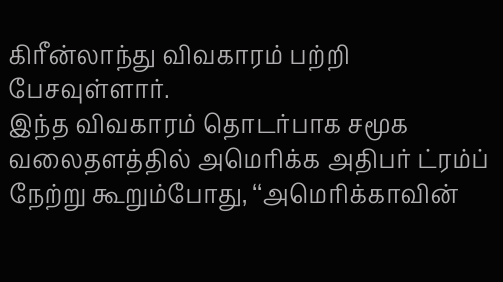கிரீன்லாந்து விவகாரம் பற்றி பேசவுள்ளார்.
இந்த விவகாரம் தொடர்பாக சமூக வலைதளத்தில் அமெரிக்க அதிபர் ட்ரம்ப் நேற்று கூறும்போது, ‘‘அமெரிக்காவின்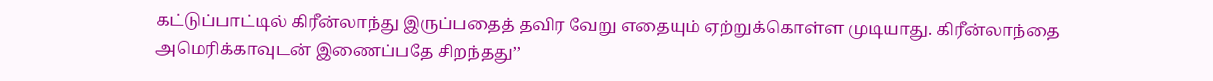கட்டுப்பாட்டில் கிரீன்லாந்து இருப்பதைத் தவிர வேறு எதையும் ஏற்றுக்கொள்ள முடியாது. கிரீன்லாந்தை அமெரிக்காவுடன் இணைப்பதே சிறந்தது’’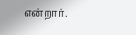என்றார்.